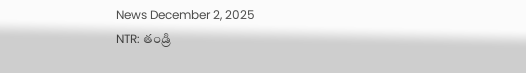News December 2, 2025
NTR: తండ్రి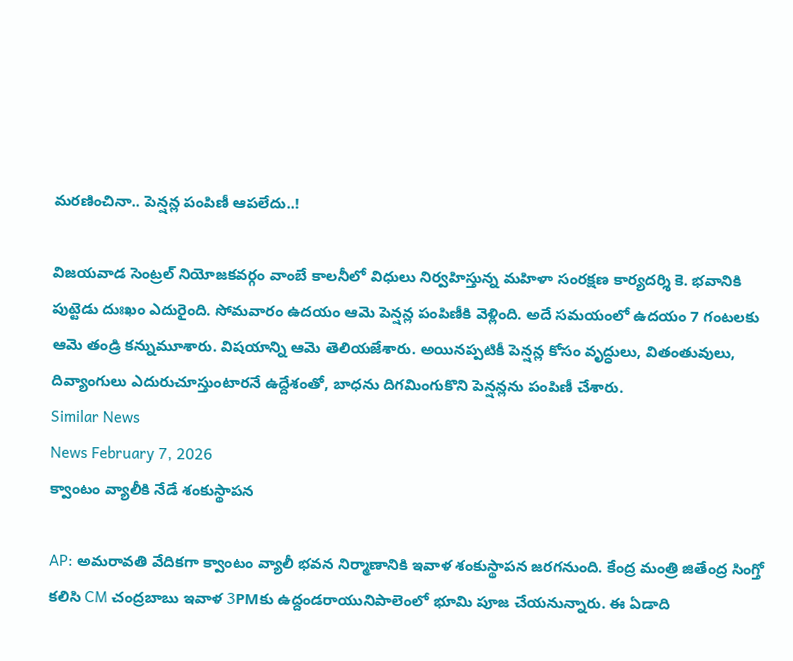మరణించినా.. పెన్షన్ల పంపిణీ ఆపలేదు..!

విజయవాడ సెంట్రల్ నియోజకవర్గం వాంబే కాలనీలో విధులు నిర్వహిస్తున్న మహిళా సంరక్షణ కార్యదర్శి కె. భవానికి పుట్టెడు దుఃఖం ఎదురైంది. సోమవారం ఉదయం ఆమె పెన్షన్ల పంపిణీకి వెళ్లింది. అదే సమయంలో ఉదయం 7 గంటలకు ఆమె తండ్రి కన్నుమూశారు. విషయాన్ని ఆమె తెలియజేశారు. అయినప్పటికీ పెన్షన్ల కోసం వృద్ధులు, వితంతువులు, దివ్యాంగులు ఎదురుచూస్తుంటారనే ఉద్దేశంతో, బాధను దిగమింగుకొని పెన్షన్లను పంపిణీ చేశారు.
Similar News
News February 7, 2026
క్వాంటం వ్యాలీకి నేడే శంకుస్థాపన

AP: అమరావతి వేదికగా క్వాంటం వ్యాలీ భవన నిర్మాణానికి ఇవాళ శంకుస్థాపన జరగనుంది. కేంద్ర మంత్రి జితేంద్ర సింగ్తో కలిసి CM చంద్రబాబు ఇవాళ 3PMకు ఉద్దండరాయునిపాలెంలో భూమి పూజ చేయనున్నారు. ఈ ఏడాది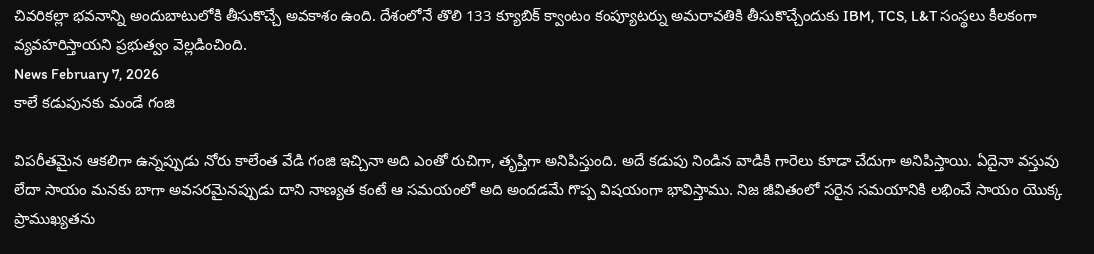చివరికల్లా భవనాన్ని అందుబాటులోకి తీసుకొచ్చే అవకాశం ఉంది. దేశంలోనే తొలి 133 క్యూబిక్ క్వాంటం కంప్యూటర్ను అమరావతికి తీసుకొచ్చేందుకు IBM, TCS, L&T సంస్థలు కీలకంగా వ్యవహరిస్తాయని ప్రభుత్వం వెల్లడించింది.
News February 7, 2026
కాలే కడుపునకు మండే గంజి

విపరీతమైన ఆకలిగా ఉన్నప్పుడు నోరు కాలేంత వేడి గంజి ఇచ్చినా అది ఎంతో రుచిగా, తృప్తిగా అనిపిస్తుంది. అదే కడుపు నిండిన వాడికి గారెలు కూడా చేదుగా అనిపిస్తాయి. ఏదైనా వస్తువు లేదా సాయం మనకు బాగా అవసరమైనప్పుడు దాని నాణ్యత కంటే ఆ సమయంలో అది అందడమే గొప్ప విషయంగా భావిస్తాము. నిజ జీవితంలో సరైన సమయానికి లభించే సాయం యొక్క ప్రాముఖ్యతను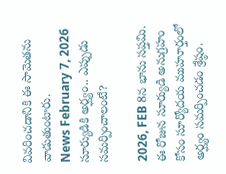వివరించడానికి ఈ సామెతను వాడుతుంటారు.
News February 7, 2026
సూర్యుడికి అర్ఘ్యం.. ఎప్పుడు సమర్పించాలంటే?

2026, FEB 8న భాను సప్తమి. ఈ రోజున సూర్యుడి అనుగ్రహం కోసం సూర్యోదయ ముహూర్తంలో అర్ఘ్యం సమర్పించడం శ్రేష్ఠం.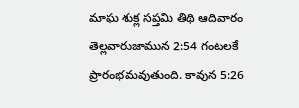మాఘ శుక్ల సప్తమి తిథి ఆదివారం తెల్లవారుజామున 2:54 గంటలకే ప్రారంభమవుతుంది. కావున 5:26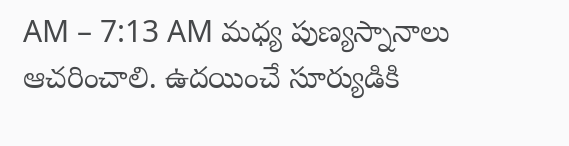AM – 7:13 AM మధ్య పుణ్యస్నానాలు ఆచరించాలి. ఉదయించే సూర్యుడికి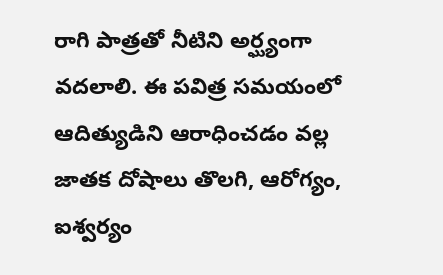రాగి పాత్రతో నీటిని అర్ఘ్యంగా వదలాలి. ఈ పవిత్ర సమయంలో ఆదిత్యుడిని ఆరాధించడం వల్ల జాతక దోషాలు తొలగి, ఆరోగ్యం, ఐశ్వర్యం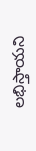లభిస్తాయని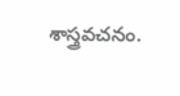శాస్త్రవచనం.